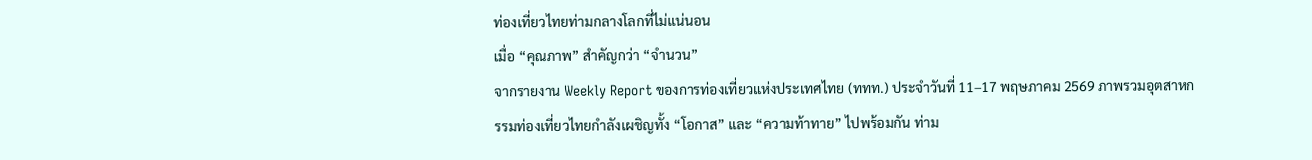ท่องเที่ยวไทยท่ามกลางโลกที่ไม่แน่นอน
เมื่อ “คุณภาพ” สำคัญกว่า “จำนวน”
จากรายงาน Weekly Report ของการท่องเที่ยวแห่งประเทศไทย (ททท.) ประจำวันที่ 11–17 พฤษภาคม 2569 ภาพรวมอุตสาหกรรมท่องเที่ยวไทยกำลังเผชิญทั้ง “โอกาส” และ “ความท้าทาย” ไปพร้อมกัน ท่าม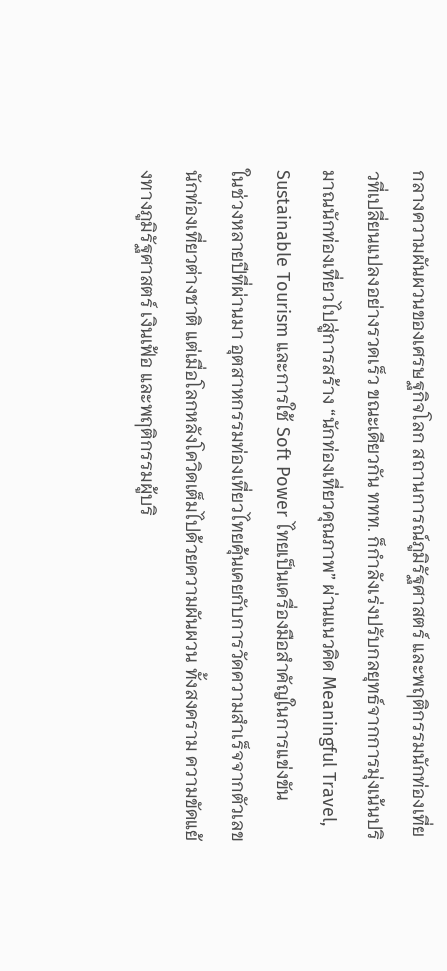กลางความผันผวนของเศรษฐกิจโลก สถานการณ์ภูมิรัฐศาสตร์ และพฤติกรรมนักท่องเที่ยวที่เปลี่ยนแปลงอย่างรวดเร็ว ขณะเดียวกัน ททท. ก็กำลังเร่งปรับกลยุทธ์จากการมุ่งเน้นปริมาณนักท่องเที่ยวไปสู่การสร้าง “นักท่องเที่ยวคุณภาพ” ผ่านแนวคิด Meaningful Travel, Sustainable Tourism และการใช้ Soft Power ไทยเป็นเครื่องมือสำคัญในการแข่งขัน
ในช่วงหลายปีที่ผ่านมา อุตสาหกรรมท่องเที่ยวไทยคุ้นเคยกับการวัดความสำเร็จจากตัวเลขนักท่องเที่ยวต่างชาติ แต่เมื่อโลกหลังโควิดเต็มไปด้วยความผันผวน ทั้งสงคราม ความขัดแย้งทางภูมิรัฐศาสตร์ เงินเฟ้อ และพฤติกรรมผู้บริ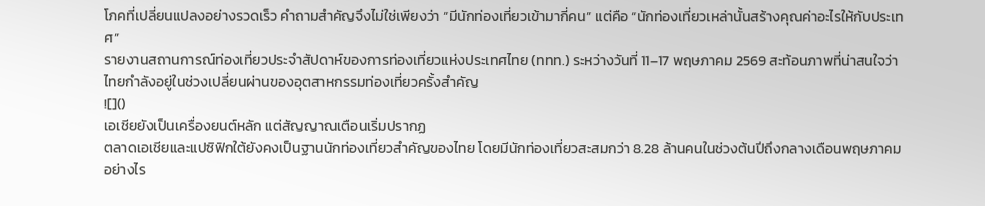โภคที่เปลี่ยนแปลงอย่างรวดเร็ว คำถามสำคัญจึงไม่ใช่เพียงว่า “มีนักท่องเที่ยวเข้ามากี่คน” แต่คือ “นักท่องเที่ยวเหล่านั้นสร้างคุณค่าอะไรให้กับประเทศ”
รายงานสถานการณ์ท่องเที่ยวประจำสัปดาห์ของการท่องเที่ยวแห่งประเทศไทย (ททท.) ระหว่างวันที่ 11–17 พฤษภาคม 2569 สะท้อนภาพที่น่าสนใจว่า ไทยกำลังอยู่ในช่วงเปลี่ยนผ่านของอุตสาหกรรมท่องเที่ยวครั้งสำคัญ
![]()
เอเชียยังเป็นเครื่องยนต์หลัก แต่สัญญาณเตือนเริ่มปรากฏ
ตลาดเอเชียและแปซิฟิกใต้ยังคงเป็นฐานนักท่องเที่ยวสำคัญของไทย โดยมีนักท่องเที่ยวสะสมกว่า 8.28 ล้านคนในช่วงต้นปีถึงกลางเดือนพฤษภาคม อย่างไร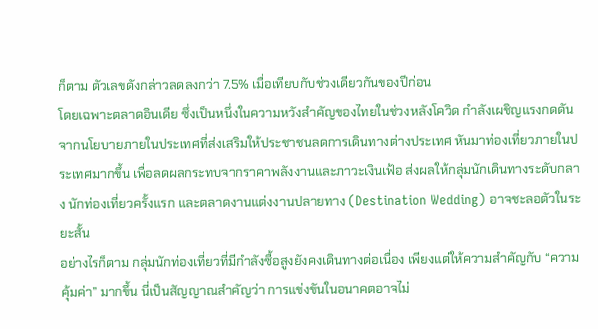ก็ตาม ตัวเลขดังกล่าวลดลงกว่า 7.5% เมื่อเทียบกับช่วงเดียวกันของปีก่อน
โดยเฉพาะตลาดอินเดีย ซึ่งเป็นหนึ่งในความหวังสำคัญของไทยในช่วงหลังโควิด กำลังเผชิญแรงกดดันจากนโยบายภายในประเทศที่ส่งเสริมให้ประชาชนลดการเดินทางต่างประเทศ หันมาท่องเที่ยวภายในประเทศมากขึ้น เพื่อลดผลกระทบจากราคาพลังงานและภาวะเงินเฟ้อ ส่งผลให้กลุ่มนักเดินทางระดับกลาง นักท่องเที่ยวครั้งแรก และตลาดงานแต่งงานปลายทาง (Destination Wedding) อาจชะลอตัวในระยะสั้น
อย่างไรก็ตาม กลุ่มนักท่องเที่ยวที่มีกำลังซื้อสูงยังคงเดินทางต่อเนื่อง เพียงแต่ให้ความสำคัญกับ “ความคุ้มค่า” มากขึ้น นี่เป็นสัญญาณสำคัญว่า การแข่งขันในอนาคตอาจไม่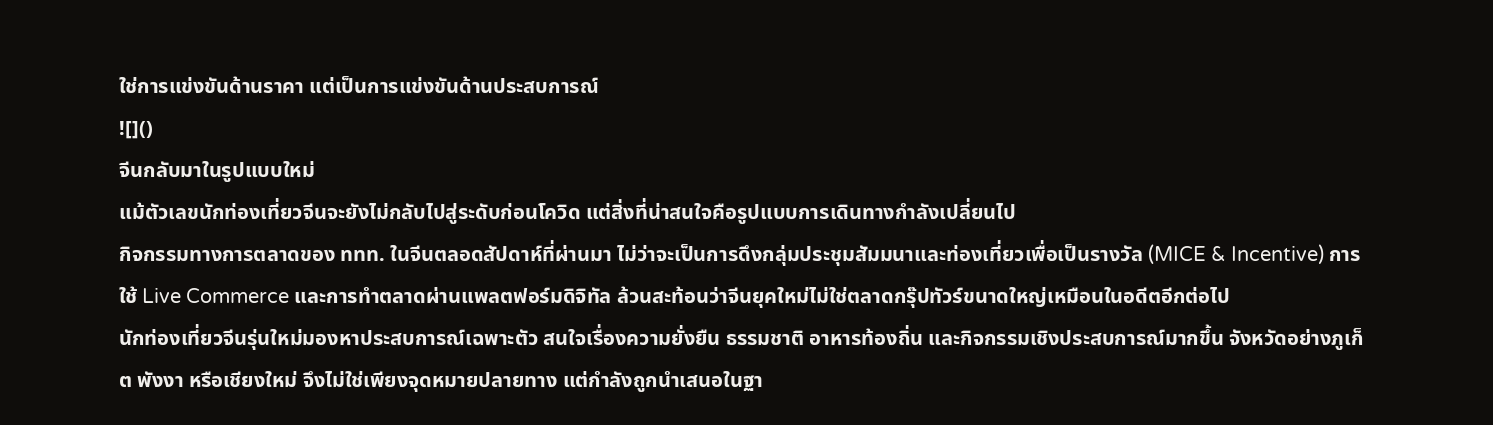ใช่การแข่งขันด้านราคา แต่เป็นการแข่งขันด้านประสบการณ์
![]()
จีนกลับมาในรูปแบบใหม่
แม้ตัวเลขนักท่องเที่ยวจีนจะยังไม่กลับไปสู่ระดับก่อนโควิด แต่สิ่งที่น่าสนใจคือรูปแบบการเดินทางกำลังเปลี่ยนไป
กิจกรรมทางการตลาดของ ททท. ในจีนตลอดสัปดาห์ที่ผ่านมา ไม่ว่าจะเป็นการดึงกลุ่มประชุมสัมมนาและท่องเที่ยวเพื่อเป็นรางวัล (MICE & Incentive) การใช้ Live Commerce และการทำตลาดผ่านแพลตฟอร์มดิจิทัล ล้วนสะท้อนว่าจีนยุคใหม่ไม่ใช่ตลาดกรุ๊ปทัวร์ขนาดใหญ่เหมือนในอดีตอีกต่อไป
นักท่องเที่ยวจีนรุ่นใหม่มองหาประสบการณ์เฉพาะตัว สนใจเรื่องความยั่งยืน ธรรมชาติ อาหารท้องถิ่น และกิจกรรมเชิงประสบการณ์มากขึ้น จังหวัดอย่างภูเก็ต พังงา หรือเชียงใหม่ จึงไม่ใช่เพียงจุดหมายปลายทาง แต่กำลังถูกนำเสนอในฐา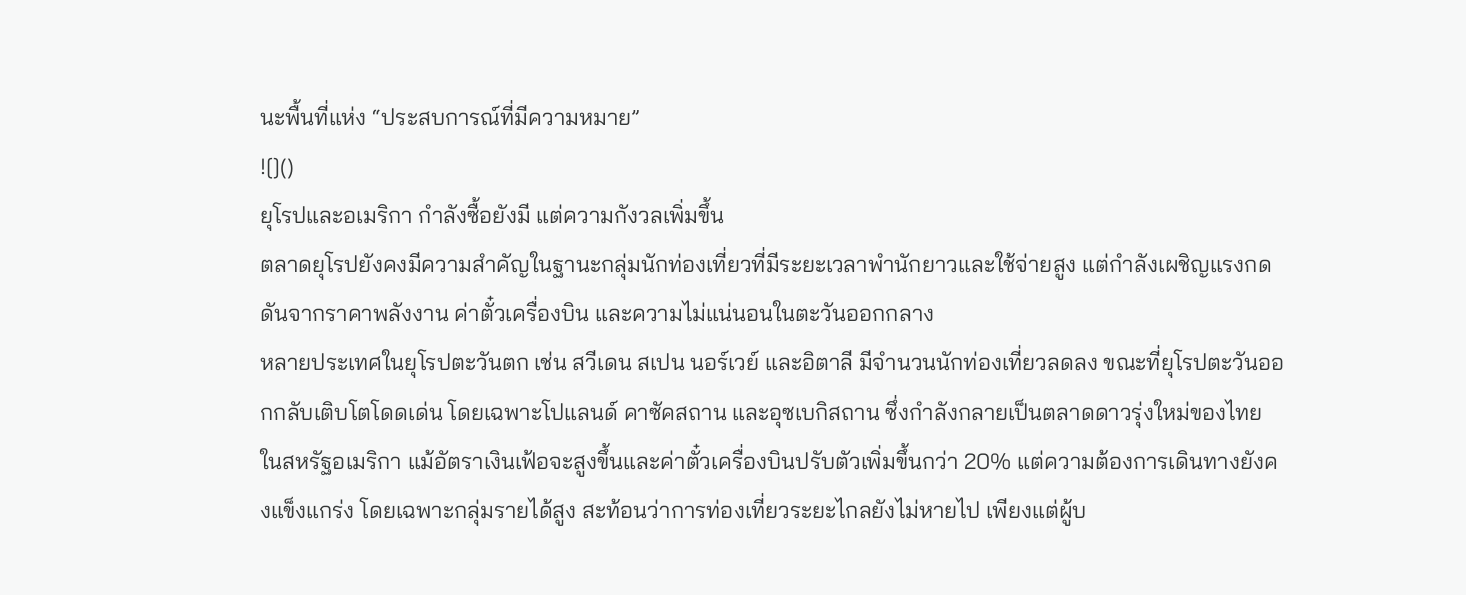นะพื้นที่แห่ง “ประสบการณ์ที่มีความหมาย”
![]()
ยุโรปและอเมริกา กำลังซื้อยังมี แต่ความกังวลเพิ่มขึ้น
ตลาดยุโรปยังคงมีความสำคัญในฐานะกลุ่มนักท่องเที่ยวที่มีระยะเวลาพำนักยาวและใช้จ่ายสูง แต่กำลังเผชิญแรงกดดันจากราคาพลังงาน ค่าตั๋วเครื่องบิน และความไม่แน่นอนในตะวันออกกลาง
หลายประเทศในยุโรปตะวันตก เช่น สวีเดน สเปน นอร์เวย์ และอิตาลี มีจำนวนนักท่องเที่ยวลดลง ขณะที่ยุโรปตะวันออกกลับเติบโตโดดเด่น โดยเฉพาะโปแลนด์ คาซัคสถาน และอุซเบกิสถาน ซึ่งกำลังกลายเป็นตลาดดาวรุ่งใหม่ของไทย
ในสหรัฐอเมริกา แม้อัตราเงินเฟ้อจะสูงขึ้นและค่าตั๋วเครื่องบินปรับตัวเพิ่มขึ้นกว่า 20% แต่ความต้องการเดินทางยังคงแข็งแกร่ง โดยเฉพาะกลุ่มรายได้สูง สะท้อนว่าการท่องเที่ยวระยะไกลยังไม่หายไป เพียงแต่ผู้บ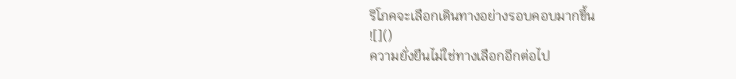ริโภคจะเลือกเดินทางอย่างรอบคอบมากขึ้น
![]()
ความยั่งยืนไม่ใช่ทางเลือกอีกต่อไป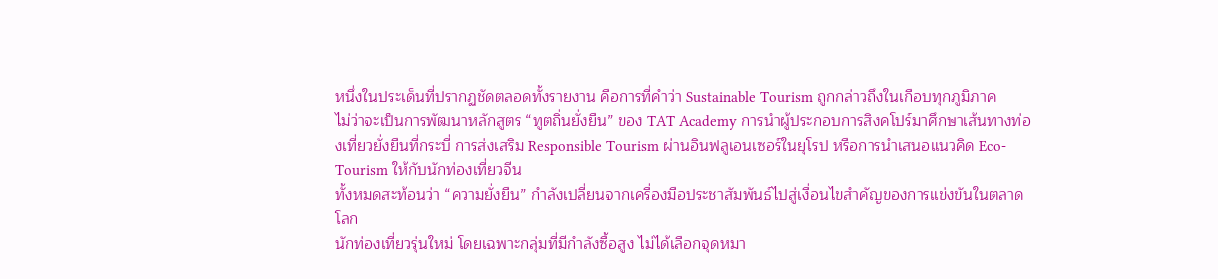หนึ่งในประเด็นที่ปรากฏชัดตลอดทั้งรายงาน คือการที่คำว่า Sustainable Tourism ถูกกล่าวถึงในเกือบทุกภูมิภาค
ไม่ว่าจะเป็นการพัฒนาหลักสูตร “ทูตถิ่นยั่งยืน” ของ TAT Academy การนำผู้ประกอบการสิงคโปร์มาศึกษาเส้นทางท่องเที่ยวยั่งยืนที่กระบี่ การส่งเสริม Responsible Tourism ผ่านอินฟลูเอนเซอร์ในยุโรป หรือการนำเสนอแนวคิด Eco-Tourism ให้กับนักท่องเที่ยวจีน
ทั้งหมดสะท้อนว่า “ความยั่งยืน” กำลังเปลี่ยนจากเครื่องมือประชาสัมพันธ์ไปสู่เงื่อนไขสำคัญของการแข่งขันในตลาดโลก
นักท่องเที่ยวรุ่นใหม่ โดยเฉพาะกลุ่มที่มีกำลังซื้อสูง ไม่ได้เลือกจุดหมา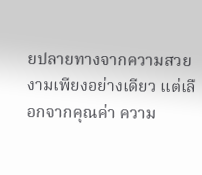ยปลายทางจากความสวยงามเพียงอย่างเดียว แต่เลือกจากคุณค่า ความ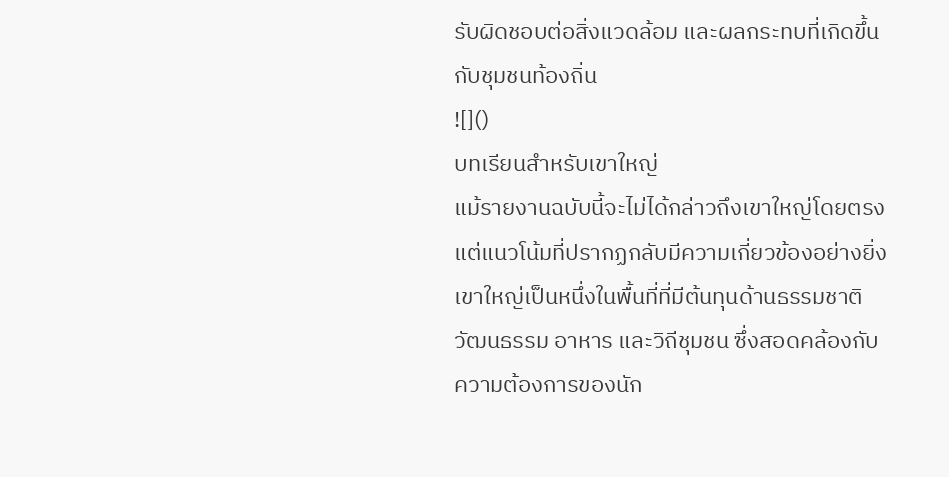รับผิดชอบต่อสิ่งแวดล้อม และผลกระทบที่เกิดขึ้นกับชุมชนท้องถิ่น
![]()
บทเรียนสำหรับเขาใหญ่
แม้รายงานฉบับนี้จะไม่ได้กล่าวถึงเขาใหญ่โดยตรง แต่แนวโน้มที่ปรากฏกลับมีความเกี่ยวข้องอย่างยิ่ง
เขาใหญ่เป็นหนึ่งในพื้นที่ที่มีต้นทุนด้านธรรมชาติ วัฒนธรรม อาหาร และวิถีชุมชน ซึ่งสอดคล้องกับความต้องการของนัก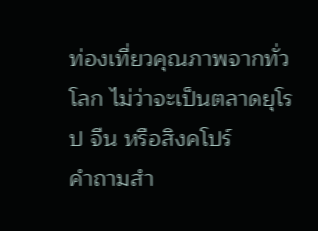ท่องเที่ยวคุณภาพจากทั่วโลก ไม่ว่าจะเป็นตลาดยุโรป จีน หรือสิงคโปร์
คำถามสำ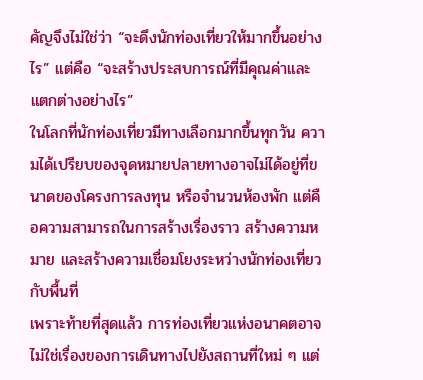คัญจึงไม่ใช่ว่า “จะดึงนักท่องเที่ยวให้มากขึ้นอย่างไร” แต่คือ “จะสร้างประสบการณ์ที่มีคุณค่าและแตกต่างอย่างไร”
ในโลกที่นักท่องเที่ยวมีทางเลือกมากขึ้นทุกวัน ความได้เปรียบของจุดหมายปลายทางอาจไม่ได้อยู่ที่ขนาดของโครงการลงทุน หรือจำนวนห้องพัก แต่คือความสามารถในการสร้างเรื่องราว สร้างความหมาย และสร้างความเชื่อมโยงระหว่างนักท่องเที่ยวกับพื้นที่
เพราะท้ายที่สุดแล้ว การท่องเที่ยวแห่งอนาคตอาจไม่ใช่เรื่องของการเดินทางไปยังสถานที่ใหม่ ๆ แต่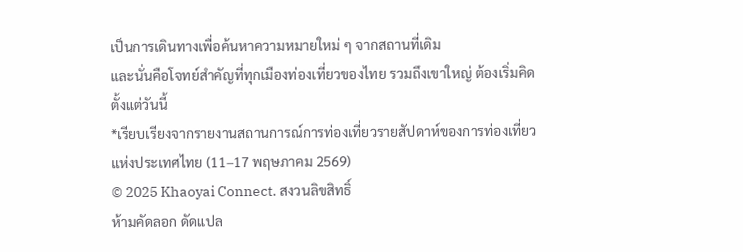เป็นการเดินทางเพื่อค้นหาความหมายใหม่ ๆ จากสถานที่เดิม
และนั่นคือโจทย์สำคัญที่ทุกเมืองท่องเที่ยวของไทย รวมถึงเขาใหญ่ ต้องเริ่มคิดตั้งแต่วันนี้
*เรียบเรียงจากรายงานสถานการณ์การท่องเที่ยวรายสัปดาห์ของการท่องเที่ยวแห่งประเทศไทย (11–17 พฤษภาคม 2569)
© 2025 Khaoyai Connect. สงวนลิขสิทธิ์
ห้ามคัดลอก ดัดแปล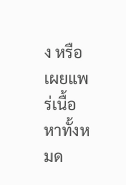ง หรือเผยแพร่เนื้อหาทั้งหมด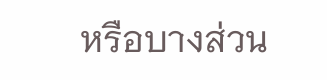หรือบางส่วน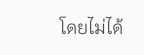โดยไม่ได้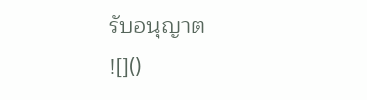รับอนุญาต
![]()